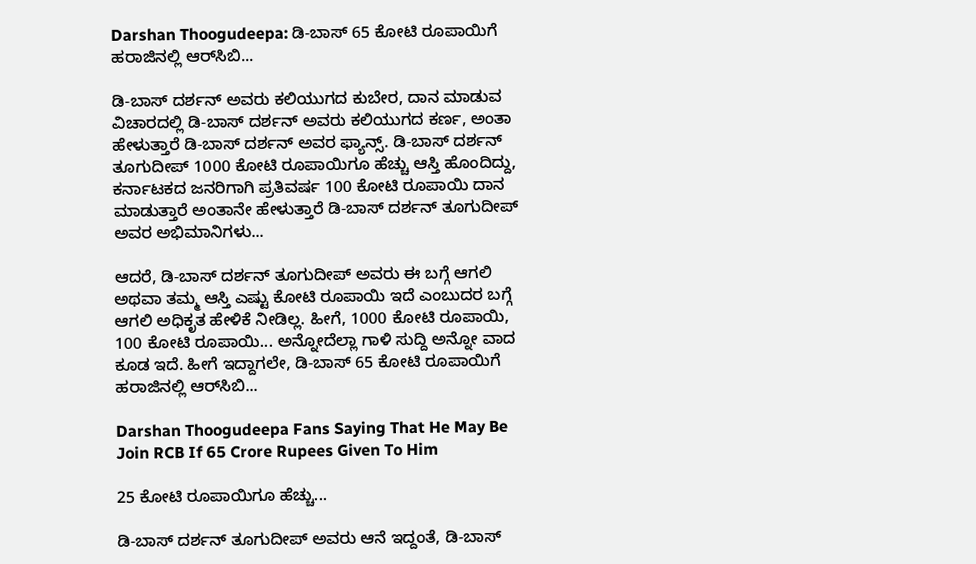Darshan Thoogudeepa: ಡಿ-ಬಾಸ್ 65 ಕೋಟಿ ರೂಪಾಯಿಗೆ ಹರಾಜಿನಲ್ಲಿ ಆರ್‌ಸಿಬಿ...

ಡಿ-ಬಾಸ್ ದರ್ಶನ್ ಅವರು ಕಲಿಯುಗದ ಕುಬೇರ, ದಾನ ಮಾಡುವ ವಿಚಾರದಲ್ಲಿ ಡಿ-ಬಾಸ್ ದರ್ಶನ್ ಅವರು ಕಲಿಯುಗದ ಕರ್ಣ, ಅಂತಾ ಹೇಳುತ್ತಾರೆ ಡಿ-ಬಾಸ್ ದರ್ಶನ್ ಅವರ ಫ್ಯಾನ್ಸ್. ಡಿ-ಬಾಸ್ ದರ್ಶನ್ ತೂಗುದೀಪ್ 1000 ಕೋಟಿ ರೂಪಾಯಿಗೂ ಹೆಚ್ಚು ಆಸ್ತಿ ಹೊಂದಿದ್ದು, ಕರ್ನಾಟಕದ ಜನರಿಗಾಗಿ ಪ್ರತಿವರ್ಷ 100 ಕೋಟಿ ರೂಪಾಯಿ ದಾನ ಮಾಡುತ್ತಾರೆ ಅಂತಾನೇ ಹೇಳುತ್ತಾರೆ ಡಿ-ಬಾಸ್ ದರ್ಶನ್ ತೂಗುದೀಪ್ ಅವರ ಅಭಿಮಾನಿಗಳು...

ಆದರೆ, ಡಿ-ಬಾಸ್ ದರ್ಶನ್ ತೂಗುದೀಪ್ ಅವರು ಈ ಬಗ್ಗೆ ಆಗಲಿ ಅಥವಾ ತಮ್ಮ ಆಸ್ತಿ ಎಷ್ಟು ಕೋಟಿ ರೂಪಾಯಿ ಇದೆ ಎಂಬುದರ ಬಗ್ಗೆ ಆಗಲಿ ಅಧಿಕೃತ ಹೇಳಿಕೆ ನೀಡಿಲ್ಲ. ಹೀಗೆ, 1000 ಕೋಟಿ ರೂಪಾಯಿ, 100 ಕೋಟಿ ರೂಪಾಯಿ... ಅನ್ನೋದೆಲ್ಲಾ ಗಾಳಿ ಸುದ್ದಿ ಅನ್ನೋ ವಾದ ಕೂಡ ಇದೆ. ಹೀಗೆ ಇದ್ದಾಗಲೇ, ಡಿ-ಬಾಸ್ 65 ಕೋಟಿ ರೂಪಾಯಿಗೆ ಹರಾಜಿನಲ್ಲಿ ಆರ್‌ಸಿಬಿ...

Darshan Thoogudeepa Fans Saying That He May Be Join RCB If 65 Crore Rupees Given To Him

25 ಕೋಟಿ ರೂಪಾಯಿಗೂ ಹೆಚ್ಚು...

ಡಿ-ಬಾಸ್ ದರ್ಶನ್ ತೂಗುದೀಪ್ ಅವರು ಆನೆ ಇದ್ದಂತೆ, ಡಿ-ಬಾಸ್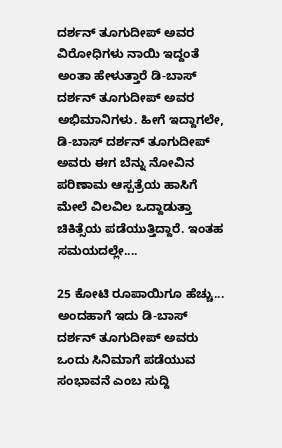ದರ್ಶನ್ ತೂಗುದೀಪ್ ಅವರ ವಿರೋಧಿಗಳು ನಾಯಿ ಇದ್ದಂತೆ ಅಂತಾ ಹೇಳುತ್ತಾರೆ ಡಿ-ಬಾಸ್ ದರ್ಶನ್ ತೂಗುದೀಪ್ ಅವರ ಅಭಿಮಾನಿಗಳು. ಹೀಗೆ ಇದ್ದಾಗಲೇ, ಡಿ-ಬಾಸ್ ದರ್ಶನ್ ತೂಗುದೀಪ್ ಅವರು ಈಗ ಬೆನ್ನು ನೋವಿನ ಪರಿಣಾಮ ಆಸ್ಪತ್ರೆಯ ಹಾಸಿಗೆ ಮೇಲೆ ವಿಲವಿಲ ಒದ್ದಾಡುತ್ತಾ ಚಿಕಿತ್ಸೆಯ ಪಡೆಯುತ್ತಿದ್ದಾರೆ. ಇಂತಹ ಸಮಯದಲ್ಲೇ....

25 ಕೋಟಿ ರೂಪಾಯಿಗೂ ಹೆಚ್ಚು... ಅಂದಹಾಗೆ ಇದು ಡಿ-ಬಾಸ್ ದರ್ಶನ್ ತೂಗುದೀಪ್ ಅವರು ಒಂದು ಸಿನಿಮಾಗೆ ಪಡೆಯುವ ಸಂಭಾವನೆ ಎಂಬ ಸುದ್ದಿ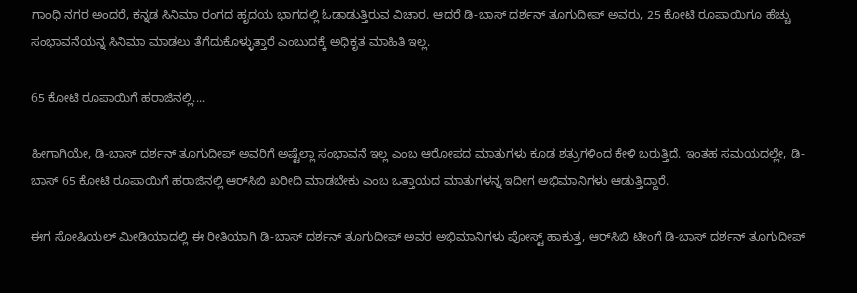ಗಾಂಧಿ ನಗರ ಅಂದರೆ, ಕನ್ನಡ ಸಿನಿಮಾ ರಂಗದ ಹೃದಯ ಭಾಗದಲ್ಲಿ ಓಡಾಡುತ್ತಿರುವ ವಿಚಾರ. ಆದರೆ ಡಿ-ಬಾಸ್ ದರ್ಶನ್ ತೂಗುದೀಪ್ ಅವರು, 25 ಕೋಟಿ ರೂಪಾಯಿಗೂ ಹೆಚ್ಚು ಸಂಭಾವನೆಯನ್ನ ಸಿನಿಮಾ ಮಾಡಲು ತೆಗೆದುಕೊಳ್ಳುತ್ತಾರೆ ಎಂಬುದಕ್ಕೆ ಅಧಿಕೃತ ಮಾಹಿತಿ ಇಲ್ಲ.

65 ಕೋಟಿ ರೂಪಾಯಿಗೆ ಹರಾಜಿನಲ್ಲಿ....

ಹೀಗಾಗಿಯೇ, ಡಿ-ಬಾಸ್ ದರ್ಶನ್ ತೂಗುದೀಪ್ ಅವರಿಗೆ ಅಷ್ಟೆಲ್ಲಾ ಸಂಭಾವನೆ ಇಲ್ಲ ಎಂಬ ಆರೋಪದ ಮಾತುಗಳು ಕೂಡ ಶತ್ರುಗಳಿಂದ ಕೇಳಿ ಬರುತ್ತಿದೆ. ಇಂತಹ ಸಮಯದಲ್ಲೇ, ಡಿ-ಬಾಸ್ 65 ಕೋಟಿ ರೂಪಾಯಿಗೆ ಹರಾಜಿನಲ್ಲಿ ಆರ್‌ಸಿಬಿ ಖರೀದಿ ಮಾಡಬೇಕು ಎಂಬ ಒತ್ತಾಯದ ಮಾತುಗಳನ್ನ ಇದೀಗ ಅಭಿಮಾನಿಗಳು ಆಡುತ್ತಿದ್ದಾರೆ.

ಈಗ ಸೋಷಿಯಲ್ ಮೀಡಿಯಾದಲ್ಲಿ ಈ ರೀತಿಯಾಗಿ ಡಿ-ಬಾಸ್ ದರ್ಶನ್ ತೂಗುದೀಪ್ ಅವರ ಅಭಿಮಾನಿಗಳು ಪೋಸ್ಟ್ ಹಾಕುತ್ತ, ಆರ್‌ಸಿಬಿ ಟೀಂಗೆ ಡಿ-ಬಾಸ್ ದರ್ಶನ್ ತೂಗುದೀಪ್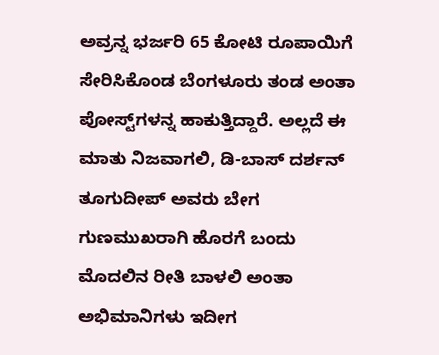ಅವ್ರನ್ನ ಭರ್ಜರಿ 65 ಕೋಟಿ ರೂಪಾಯಿಗೆ ಸೇರಿಸಿಕೊಂಡ ಬೆಂಗಳೂರು ತಂಡ ಅಂತಾ ಪೋಸ್ಟ್‌ಗಳನ್ನ ಹಾಕುತ್ತಿದ್ದಾರೆ. ಅಲ್ಲದೆ ಈ ಮಾತು ನಿಜವಾಗಲಿ, ಡಿ-ಬಾಸ್ ದರ್ಶನ್ ತೂಗುದೀಪ್ ಅವರು ಬೇಗ ಗುಣಮುಖರಾಗಿ ಹೊರಗೆ ಬಂದು ಮೊದಲಿನ ರೀತಿ ಬಾಳಲಿ ಅಂತಾ ಅಭಿಮಾನಿಗಳು ಇದೀಗ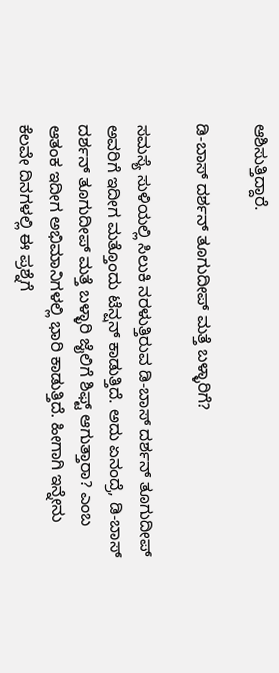ಆಶಿಸುತ್ತಿದ್ದಾರೆ.

ಡಿ-ಬಾಸ್ ದರ್ಶನ್ ತೂಗುದೀಪ್ ಮತ್ತೆ ಬಳ್ಳಾರಿಗೆ?

ಸಮಸ್ಯೆ ಸುಳಿಯಲ್ಲಿ ಸಿಲುಕಿ ನರಳುತ್ತಿರುವ ಡಿ-ಬಾಸ್ ದರ್ಶನ್ ತೂಗುದೀಪ್ ಅವರಿಗೆ ಇದೀಗ ಮತ್ತೊಂದು ಟೆನ್ಷನ್ ಕಾಡುತ್ತಿದೆ. ಅದು ಏನಂದ್ರೆ, ಡಿ-ಬಾಸ್ ದರ್ಶನ್ ತೂಗುದೀಪ್ ಮತ್ತೆ ಬಳ್ಳಾರಿ ಜೈಲಿಗೆ ಶಿಫ್ಟ್ ಆಗುತ್ತಾರಾ? ಎಂಬ ಆತಂಕ ಇದೀಗ ಅಭಿಮಾನಿಗಳಲ್ಲಿ ಭಾರಿ ಕಾಡುತ್ತಿದೆ. ಹೀಗಾಗಿ ಇನ್ನೇನು ಕೆಲವೇ ದಿನಗಳಲ್ಲಿ ಈ ಪ್ರಶ್ನೆಗೆ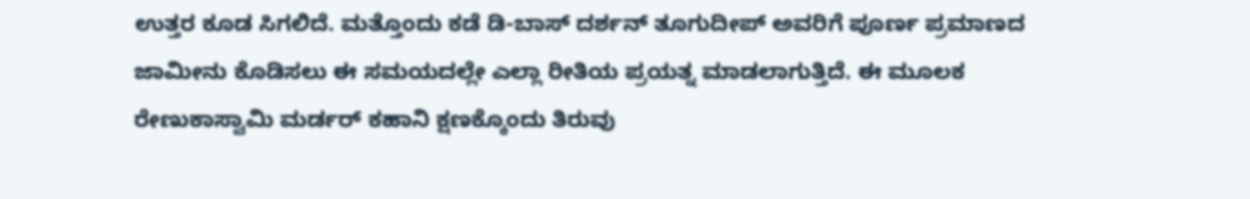ಉತ್ತರ ಕೂಡ ಸಿಗಲಿದೆ. ಮತ್ತೊಂದು ಕಡೆ ಡಿ-ಬಾಸ್ ದರ್ಶನ್ ತೂಗುದೀಪ್ ಅವರಿಗೆ ಪೂರ್ಣ ಪ್ರಮಾಣದ ಜಾಮೀನು ಕೊಡಿಸಲು ಈ ಸಮಯದಲ್ಲೇ ಎಲ್ಲಾ ರೀತಿಯ ಪ್ರಯತ್ನ ಮಾಡಲಾಗುತ್ತಿದೆ. ಈ ಮೂಲಕ ರೇಣುಕಾಸ್ವಾಮಿ ಮರ್ಡರ್ ಕಹಾನಿ ಕ್ಷಣಕ್ಕೊಂದು ತಿರುವು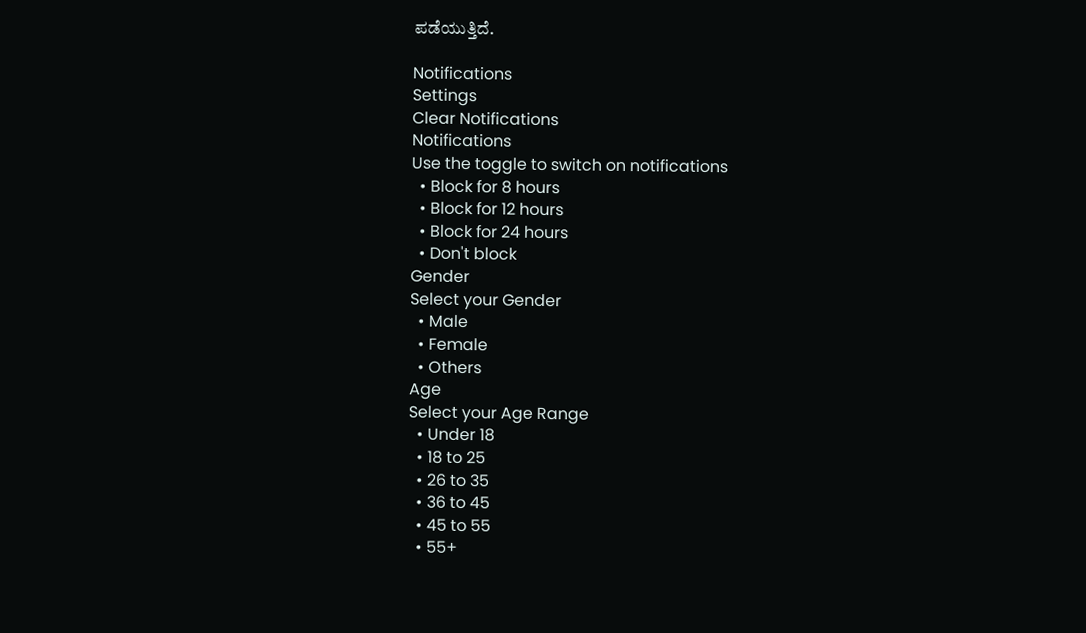ಪಡೆಯುತ್ತಿದೆ.

Notifications
Settings
Clear Notifications
Notifications
Use the toggle to switch on notifications
  • Block for 8 hours
  • Block for 12 hours
  • Block for 24 hours
  • Don't block
Gender
Select your Gender
  • Male
  • Female
  • Others
Age
Select your Age Range
  • Under 18
  • 18 to 25
  • 26 to 35
  • 36 to 45
  • 45 to 55
  • 55+